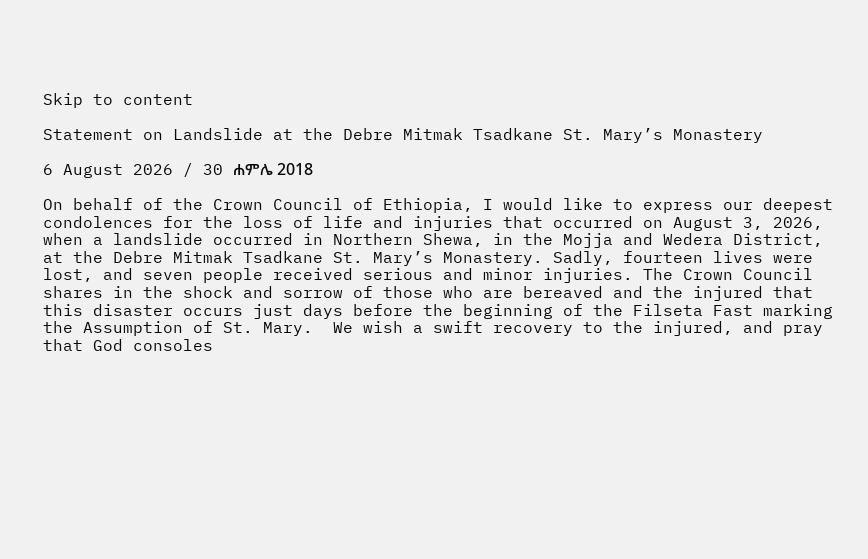Skip to content

Statement on Landslide at the Debre Mitmak Tsadkane St. Mary’s Monastery

6 August 2026 / 30 ሐምሌ 2018

On behalf of the Crown Council of Ethiopia, I would like to express our deepest condolences for the loss of life and injuries that occurred on August 3, 2026, when a landslide occurred in Northern Shewa, in the Mojja and Wedera District, at the Debre Mitmak Tsadkane St. Mary’s Monastery. Sadly, fourteen lives were lost, and seven people received serious and minor injuries. The Crown Council shares in the shock and sorrow of those who are bereaved and the injured that this disaster occurs just days before the beginning of the Filseta Fast marking the Assumption of St. Mary.  We wish a swift recovery to the injured, and pray that God consoles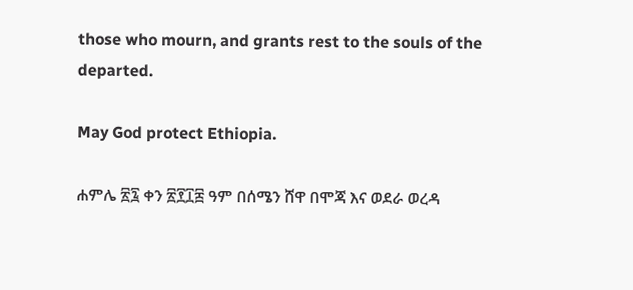those who mourn, and grants rest to the souls of the departed.

May God protect Ethiopia.

ሐምሌ ፳፯ ቀን ፳፻፲፰ ዓም በሰሜን ሸዋ በሞጃ እና ወደራ ወረዳ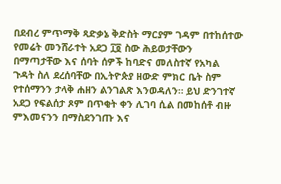በደብረ ምጥማቅ ጻድቃኔ ቅድስት ማርያም ገዳም በተከሰተው የመሬት መንሸራተት አደጋ ፲፬ ስው ሕይወታቸውን በማጣታቸው እና ሰባት ሰዎች ከባድና መለስተኛ የአካል ጉዳት ስለ ደረሰባቸው በኢትዮጵያ ዘውድ ምክር ቤት ስም የተሰማንን ታላቅ ሐዘን ልንገልጽ እንወዳለን። ይህ ድንገተኛ አደጋ የፍልሰታ ጾም በጥቂት ቀን ሊገባ ሲል በመከሰቶ ብዙ ምእመናንን በማስደንገጡ እና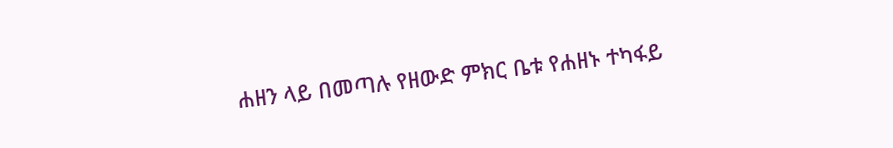ሐዘን ላይ በመጣሉ የዘውድ ምክር ቤቱ የሐዘኑ ተካፋይ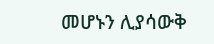መሆኑን ሊያሳውቅ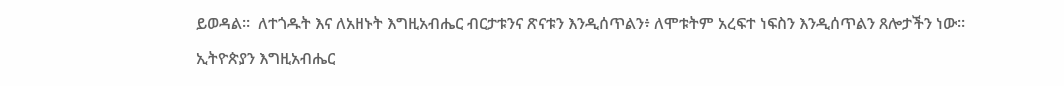ይወዳል።  ለተጎዱት እና ለአዘኑት እግዚአብሔር ብርታቱንና ጽናቱን እንዲሰጥልን፥ ለሞቱትም አረፍተ ነፍስን እንዲሰጥልን ጸሎታችን ነው።

ኢትዮጵያን እግዚአብሔር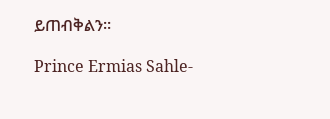ይጠብቅልን።

Prince Ermias Sahle-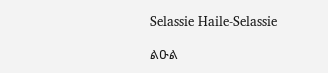Selassie Haile-Selassie

ልዑል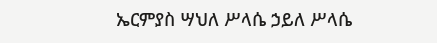ኤርምያስ ሣህለ ሥላሴ ኃይለ ሥላሴ